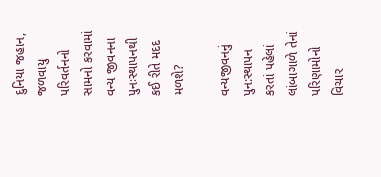દુનિયા જહાન, જળવાયુ પરિવર્તનનો સામનો કરવામાં વન્ય જીવનના પુનઃસ્થાપનથી કઈ રીતે મદદ મળશે?

વન્યજીવનનું પુન:સ્થાપન કરતાં પહેલાં લાંબાગાળે તેનાં પરિણામોનો વિચાર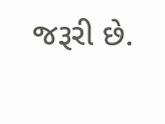જરૂરી છે.